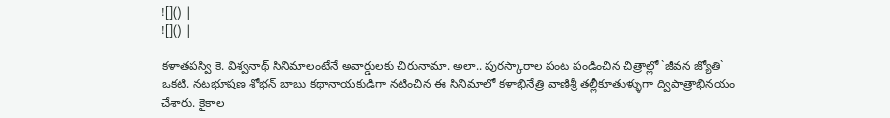![]() |
![]() |

కళాతపస్వి కె. విశ్వనాథ్ సినిమాలంటేనే అవార్డులకు చిరునామా. అలా.. పురస్కారాల పంట పండించిన చిత్రాల్లో `జీవన జ్యోతి` ఒకటి. నటభూషణ శోభన్ బాబు కథానాయకుడిగా నటించిన ఈ సినిమాలో కళాభినేత్రి వాణిశ్రీ తల్లీకూతుళ్ళుగా ద్విపాత్రాభినయం చేశారు. కైకాల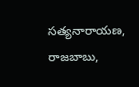సత్యనారాయణ, రాజబాబు,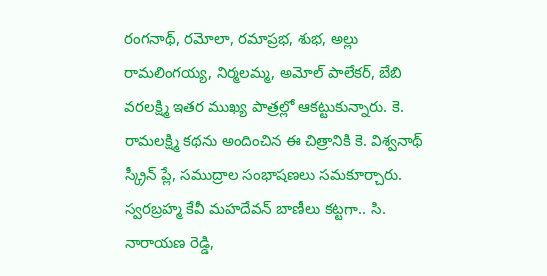రంగనాథ్, రమోలా, రమాప్రభ, శుభ, అల్లు రామలింగయ్య, నిర్మలమ్మ, అమోల్ పాలేకర్, బేబి వరలక్ష్మి ఇతర ముఖ్య పాత్రల్లో ఆకట్టుకున్నారు. కె. రామలక్ష్మి కథను అందించిన ఈ చిత్రానికి కె. విశ్వనాథ్ స్క్రీన్ ప్లే, సముద్రాల సంభాషణలు సమకూర్చారు.
స్వరబ్రహ్మ కేవీ మహదేవన్ బాణీలు కట్టగా.. సి. నారాయణ రెడ్డి,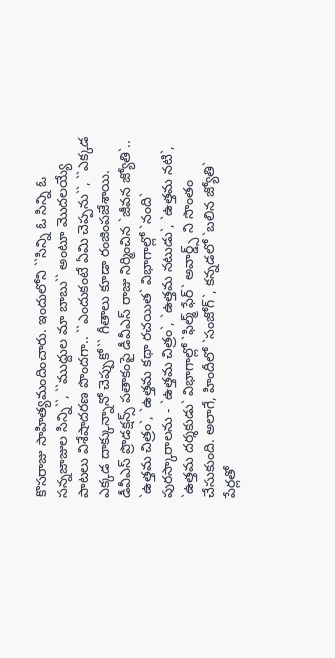కొసరాజు సాహిత్యమందించారు. ఇందులోని ``సిన్ని ఓ సిన్ని ఓ సన్నజాజుల సిన్ని``, ``ముద్దుల మా బాబు`` అంటూ మొదలయ్యే పాటలు విశేషాదరణ పొందగా.. ``ఎందుకంటే ఏమి చెప్పను``, ``ఎక్కడ ఎక్కడ దాక్కున్నానో చెప్పుకో`` గీతాలు కూడా రంజింపజేశాయి. డీవీఎస్ ప్రొడక్షన్స్ పతాకంపై డీవీఎస్ రాజు నిర్మించిన `జీవన జ్యోతి`.. `ఉత్తమ చిత్రం`, `ఉత్తమ కథా రచయిత` విభాగాల్లో `నంది` పురస్కారాలను - `ఉత్తమ చిత్రం`, `ఉత్తమ నటుడు`, `ఉత్తమ నటి`, `ఉత్తమ దర్శకుడు` విభాగాల్లో `ఫిల్మ్ ఫేర్` అవార్డ్స్ ని సొంతం చేసుకుంది. అలాగే, హిందీలో `సంజోగ్`, కన్నడలో `బలిన జ్యోతి` పేర్లతో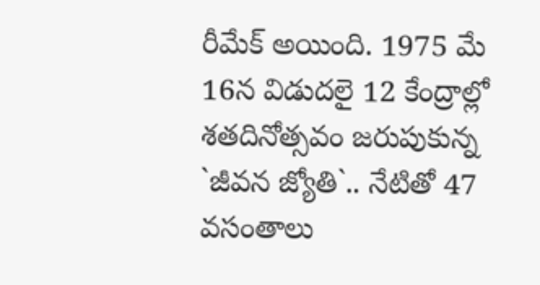రీమేక్ అయింది. 1975 మే 16న విడుదలై 12 కేంద్రాల్లో శతదినోత్సవం జరుపుకున్న `జీవన జ్యోతి`.. నేటితో 47 వసంతాలు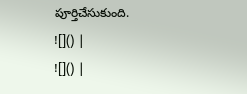పూర్తిచేసుకుంది.
![]() |
![]() |